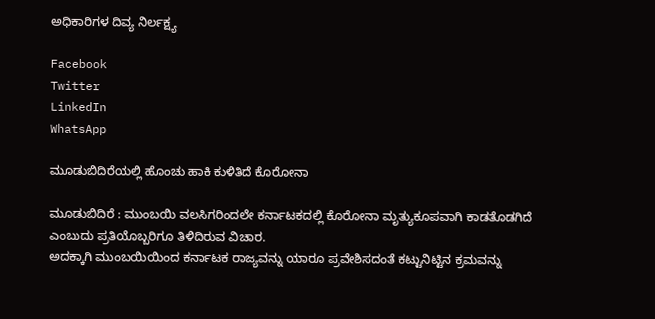ಅಧಿಕಾರಿಗಳ ದಿವ್ಯ ನಿರ್ಲಕ್ಷ್ಯ

Facebook
Twitter
LinkedIn
WhatsApp

ಮೂಡುಬಿದಿರೆಯಲ್ಲಿ ಹೊಂಚು ಹಾಕಿ ಕುಳಿತಿದೆ ಕೊರೋನಾ

ಮೂಡುಬಿದಿರೆ : ಮುಂಬಯಿ ವಲಸಿಗರಿಂದಲೇ ಕರ್ನಾಟಕದಲ್ಲಿ ಕೊರೋನಾ ಮೃತ್ಯುಕೂಪವಾಗಿ ಕಾಡತೊಡಗಿದೆ ಎಂಬುದು ಪ್ರತಿಯೊಬ್ಬರಿಗೂ ತಿಳಿದಿರುವ ವಿಚಾರ.
ಅದಕ್ಕಾಗಿ ಮುಂಬಯಿಯಿಂದ ಕರ್ನಾಟಕ ರಾಜ್ಯವನ್ನು ಯಾರೂ ಪ್ರವೇಶಿಸದಂತೆ ಕಟ್ಟುನಿಟ್ಟಿನ ಕ್ರಮವನ್ನು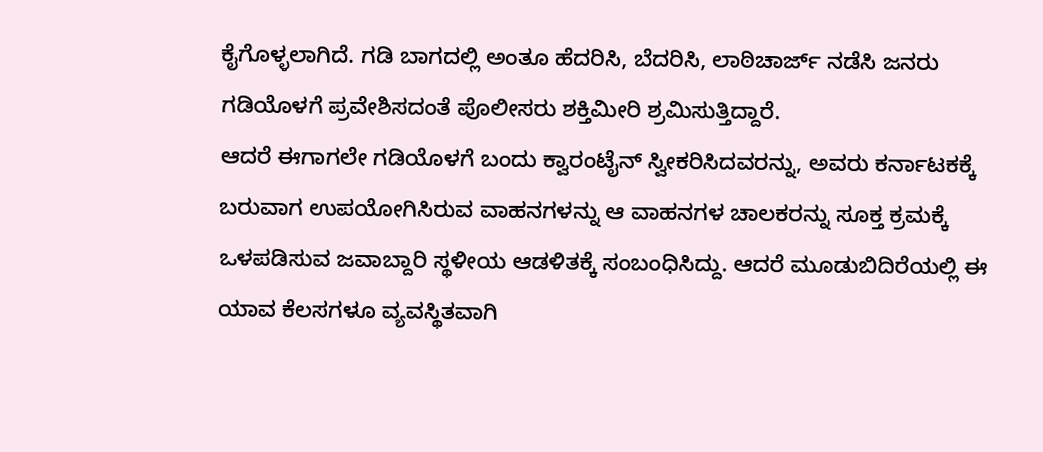ಕೈಗೊಳ್ಳಲಾಗಿದೆ. ಗಡಿ ಬಾಗದಲ್ಲಿ ಅಂತೂ ಹೆದರಿಸಿ, ಬೆದರಿಸಿ, ಲಾಠಿಚಾರ್ಜ್ ನಡೆಸಿ ಜನರು ಗಡಿಯೊಳಗೆ ಪ್ರವೇಶಿಸದಂತೆ ಪೊಲೀಸರು ಶಕ್ತಿಮೀರಿ ಶ್ರಮಿಸುತ್ತಿದ್ದಾರೆ.
ಆದರೆ ಈಗಾಗಲೇ ಗಡಿಯೊಳಗೆ ಬಂದು ಕ್ವಾರಂಟೈನ್ ಸ್ವೀಕರಿಸಿದವರನ್ನು, ಅವರು ಕರ್ನಾಟಕಕ್ಕೆ ಬರುವಾಗ ಉಪಯೋಗಿಸಿರುವ ವಾಹನಗಳನ್ನು ಆ ವಾಹನಗಳ ಚಾಲಕರನ್ನು ಸೂಕ್ತ ಕ್ರಮಕ್ಕೆ ಒಳಪಡಿಸುವ ಜವಾಬ್ದಾರಿ ಸ್ಥಳೀಯ ಆಡಳಿತಕ್ಕೆ ಸಂಬಂಧಿಸಿದ್ದು. ಆದರೆ ಮೂಡುಬಿದಿರೆಯಲ್ಲಿ ಈ ಯಾವ ಕೆಲಸಗಳೂ ವ್ಯವಸ್ಥಿತವಾಗಿ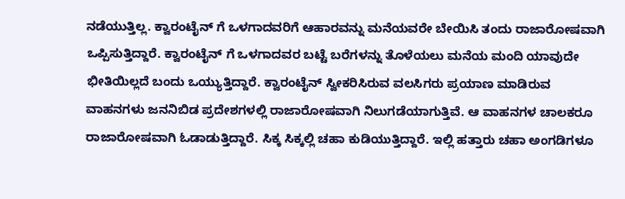ನಡೆಯುತ್ತಿಲ್ಲ. ಕ್ವಾರಂಟೈನ್ ಗೆ ಒಳಗಾದವರಿಗೆ ಆಹಾರವನ್ನು ಮನೆಯವರೇ ಬೇಯಿಸಿ ತಂದು ರಾಜಾರೋಷವಾಗಿ ಒಪ್ಪಿಸುತ್ತಿದ್ದಾರೆ. ಕ್ವಾರಂಟೈನ್ ಗೆ ಒಳಗಾದವರ ಬಟ್ಟೆ ಬರೆಗಳನ್ನು ತೊಳೆಯಲು ಮನೆಯ ಮಂದಿ ಯಾವುದೇ ಭೀತಿಯಿಲ್ಲದೆ ಬಂದು ಒಯ್ಯುತ್ತಿದ್ದಾರೆ. ಕ್ವಾರಂಟೈನ್ ಸ್ವೀಕರಿಸಿರುವ ವಲಸಿಗರು ಪ್ರಯಾಣ ಮಾಡಿರುವ ವಾಹನಗಳು ಜನನಿಬಿಡ ಪ್ರದೇಶಗಳಲ್ಲಿ ರಾಜಾರೋಷವಾಗಿ ನಿಲುಗಡೆಯಾಗುತ್ತಿವೆ. ಆ ವಾಹನಗಳ ಚಾಲಕರೂ ರಾಜಾರೋಷವಾಗಿ ಓಡಾಡುತ್ತಿದ್ದಾರೆ. ಸಿಕ್ಕ ಸಿಕ್ಕಲ್ಲಿ ಚಹಾ ಕುಡಿಯುತ್ತಿದ್ದಾರೆ. ಇಲ್ಲಿ ಹತ್ತಾರು ಚಹಾ ಅಂಗಡಿಗಳೂ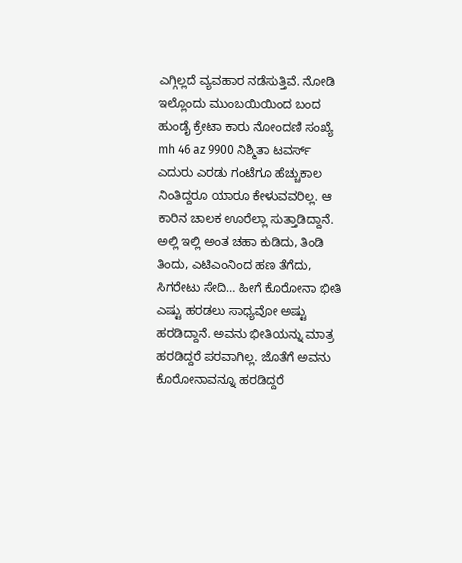ಎಗ್ಗಿಲ್ಲದೆ ವ್ಯವಹಾರ ನಡೆಸುತ್ತಿವೆ. ನೋಡಿ ಇಲ್ಲೊಂದು ಮುಂಬಯಿಯಿಂದ ಬಂದ ಹುಂಡೈ ಕ್ರೇಟಾ ಕಾರು ನೋಂದಣಿ ಸಂಖ್ಯೆ mh 46 az 9900 ನಿಶ್ಮಿತಾ ಟವರ್ಸ್ ಎದುರು ಎರಡು ಗಂಟೆಗೂ ಹೆಚ್ಚುಕಾಲ ನಿಂತಿದ್ದರೂ ಯಾರೂ ಕೇಳುವವರಿಲ್ಲ. ಆ ಕಾರಿನ ಚಾಲಕ ಊರೆಲ್ಲಾ ಸುತ್ತಾಡಿದ್ದಾನೆ. ಅಲ್ಲಿ ಇಲ್ಲಿ ಅಂತ ಚಹಾ ಕುಡಿದು, ತಿಂಡಿ ತಿಂದು, ಎಟಿಎಂನಿಂದ ಹಣ ತೆಗೆದು, ಸಿಗರೇಟು ಸೇದಿ… ಹೀಗೆ ಕೊರೋನಾ ಭೀತಿ ಎಷ್ಟು ಹರಡಲು ಸಾಧ್ಯವೋ ಅಷ್ಟು ಹರಡಿದ್ದಾನೆ. ಅವನು ಭೀತಿಯನ್ನು ಮಾತ್ರ ಹರಡಿದ್ದರೆ ಪರವಾಗಿಲ್ಲ. ಜೊತೆಗೆ ಅವನು ಕೊರೋನಾವನ್ನೂ ಹರಡಿದ್ದರೆ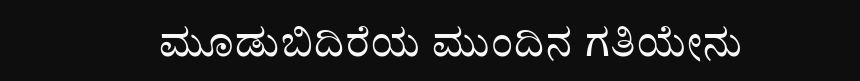ಮೂಡುಬಿದಿರೆಯ ಮುಂದಿನ ಗತಿಯೇನು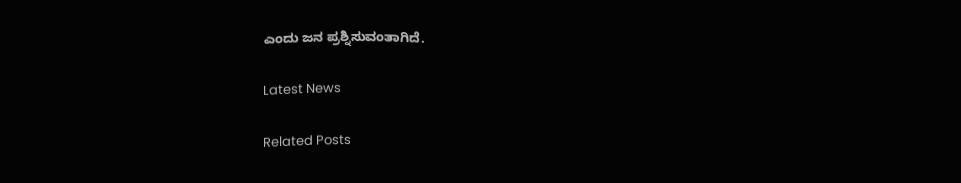ಎಂದು ಜನ ಪ್ರಶ್ನಿಸುವಂತಾಗಿದೆ.

Latest News

Related Posts